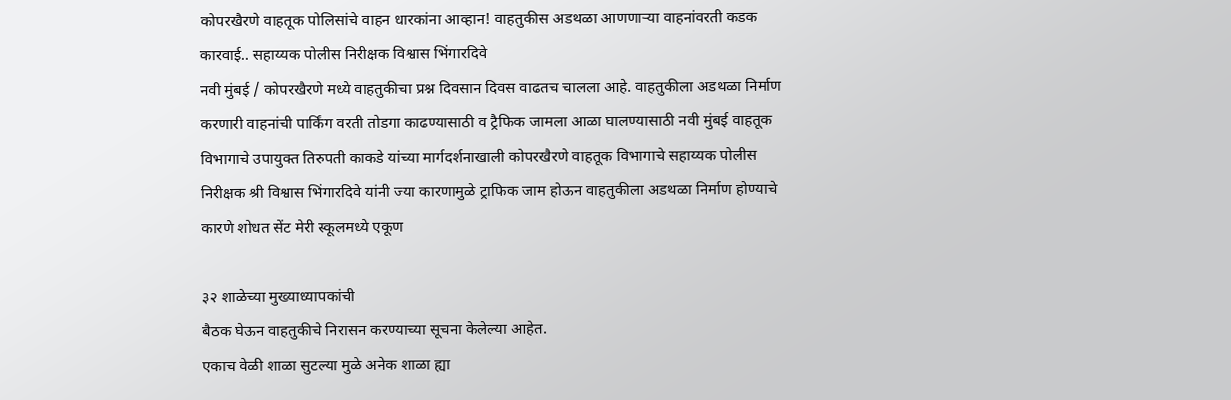कोपरखैरणे वाहतूक पोलिसांचे वाहन धारकांना आव्हान! वाहतुकीस अडथळा आणणाऱ्या वाहनांवरती कडक कारवाई.. सहाय्यक पोलीस निरीक्षक विश्वास भिंगारदिवे
नवी मुंबई / कोपरखैरणे मध्ये वाहतुकीचा प्रश्न दिवसान दिवस वाढतच चालला आहे. वाहतुकीला अडथळा निर्माण करणारी वाहनांची पार्किंग वरती तोडगा काढण्यासाठी व ट्रैफिक जामला आळा घालण्यासाठी नवी मुंबई वाहतूक विभागाचे उपायुक्त तिरुपती काकडे यांच्या मार्गदर्शनाखाली कोपरखैरणे वाहतूक विभागाचे सहाय्यक पोलीस निरीक्षक श्री विश्वास भिंगारदिवे यांनी ज्या कारणामुळे ट्राफिक जाम होऊन वाहतुकीला अडथळा निर्माण होण्याचे कारणे शोधत सेंट मेरी स्कूलमध्ये एकूण

३२ शाळेच्या मुख्याध्यापकांची
बैठक घेऊन वाहतुकीचे निरासन करण्याच्या सूचना केलेल्या आहेत.
एकाच वेळी शाळा सुटल्या मुळे अनेक शाळा ह्या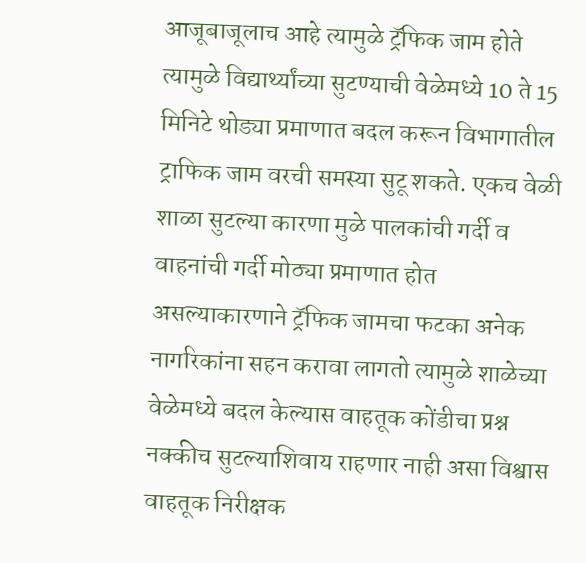आजूबाजूलाच आहे त्यामुळे ट्रॅफिक जाम होते त्यामुळे विद्यार्थ्यांच्या सुटण्याची वेळेमध्ये 10 ते 15 मिनिटे थोड्या प्रमाणात बदल करून विभागातील ट्राफिक जाम वरची समस्या सुटू शकते. एकच वेळी शाळा सुटल्या कारणा मुळे पालकांची गर्दी व वाहनांची गर्दी मोठ्या प्रमाणात होत असल्याकारणाने ट्रॅफिक जामचा फटका अनेक नागरिकांना सहन करावा लागतो त्यामुळे शाळेच्या वेळेमध्ये बदल केल्यास वाहतूक कोंडीचा प्रश्न नक्कीच सुटल्याशिवाय राहणार नाही असा विश्वास वाहतूक निरीक्षक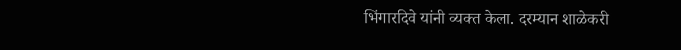भिंगारदिवे यांनी व्यक्त केला. दरम्यान शाळेकरी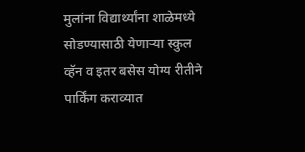मुलांना विद्यार्थ्यांना शाळेमध्ये सोडण्यासाठी येणाऱ्या स्कुल व्हॅन व इतर बसेस योग्य रीतीने पार्किंग कराव्यात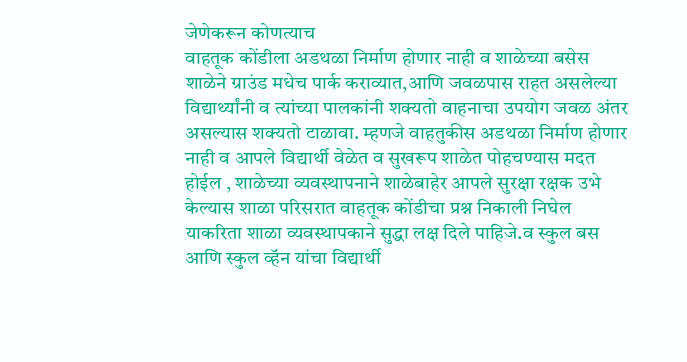जेणेकरून कोणत्याच
वाहतूक कोंडीला अडथळा निर्माण होणार नाही व शाळेच्या बसेस शाळेने ग्राउंड मधेच पार्क कराव्यात,आणि जवळपास राहत असलेल्या विद्यार्थ्यांनी व त्यांच्या पालकांनी शक्यतो वाहनाचा उपयोग जवळ अंतर असल्यास शक्यतो टाळावा. म्हणजे वाहतुकीस अडथळा निर्माण होणार नाही व आपले विद्यार्थी वेळेत व सुखरूप शाळेत पोहचण्यास मदत होईल , शाळेच्या व्यवस्थापनाने शाळेबाहेर आपले सुरक्षा रक्षक उभे केल्यास शाळा परिसरात वाहतूक कोंडीचा प्रश्न निकाली निघेल याकरिता शाळा व्यवस्थापकाने सुद्धा लक्ष दिले पाहिजे.व स्कुल बस आणि स्कुल व्हॅन यांचा विद्यार्थी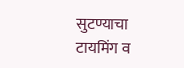सुटण्याचा टायमिंग व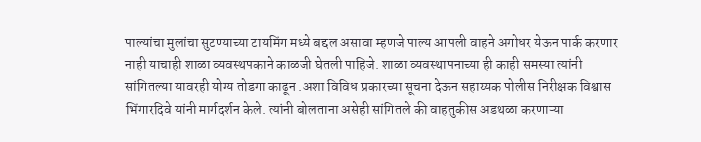पाल्यांचा मुलांचा सुटण्याच्या टायमिंग मध्ये बद्दल असावा म्हणजे पाल्य आपली वाहने अगोधर येऊन पार्क करणार नाही याचाही शाळा व्यवस्थपकाने काळजी घेतली पाहिजे. शाळा व्यवस्थापनाच्या ही काही समस्या त्यांनी सांगितल्या यावरही योग्य तोडगा काढून .अशा विविध प्रकारच्या सूचना देऊन सहाय्यक पोलीस निरीक्षक विश्वास भिंगारदिवे यांनी मार्गदर्शन केले. त्यांनी बोलताना असेही सांगितले की वाहतुकीस अडथळा करणाऱ्या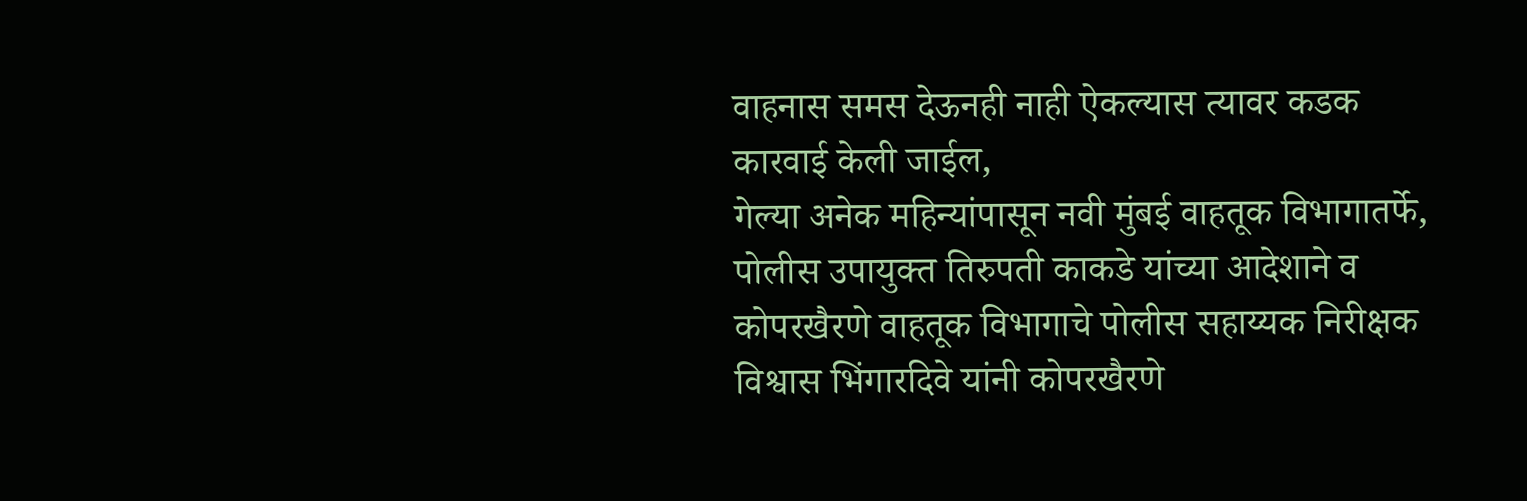वाहनास समस देऊनही नाही ऐकल्यास त्यावर कडक कारवाई केली जाईल,
गेल्या अनेक महिन्यांपासून नवी मुंबई वाहतूक विभागातर्फे, पोलीस उपायुक्त तिरुपती काकडे यांच्या आदेशाने व कोपरखैरणे वाहतूक विभागाचे पोलीस सहाय्यक निरीक्षक विश्वास भिंगारदिवे यांनी कोपरखैरणे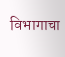विभागाचा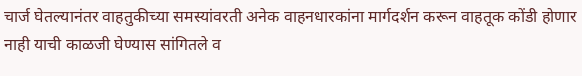चार्ज घेतल्यानंतर वाहतुकीच्या समस्यांवरती अनेक वाहनधारकांना मार्गदर्शन करून वाहतूक कोंडी होणार नाही याची काळजी घेण्यास सांगितले व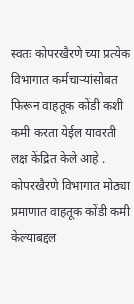स्वतः कोपरखैरणे च्या प्रत्येक विभागात कर्मचाऱ्यांसोबत फिरून वाहतूक कोंडी कशी कमी करता येईल यावरती लक्ष केंद्रित केले आहे .
कोपरखैरणे विभागात मोठ्या प्रमाणात वाहतूक कोंडी कमी केल्याबद्दल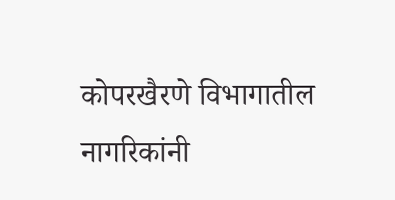कोपरखैरणे विभागातील नागरिकांनी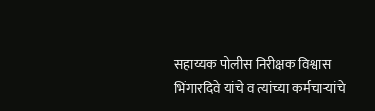सहाय्यक पोलीस निरीक्षक विश्वास भिंगारदिवे यांचे व त्यांच्या कर्मचाऱ्यांचे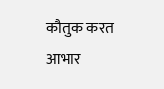कौतुक करत आभार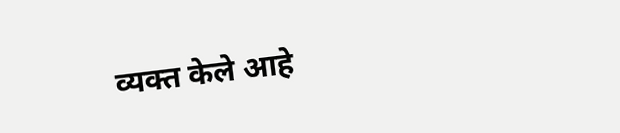व्यक्त केले आहे